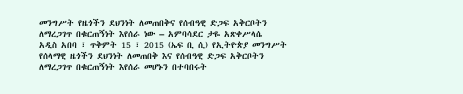መንግሥት የዜጎችን ደህንነት ለመጠበቅና የሰብዓዊ ድጋፍ አቅርቦትን ለማረጋገጥ በቁርጠኝነት እየሰራ ነው – አምባሳደር ታዬ አጽቀሥላሴ
አዲስ አበባ ፣ ጥቅምት 15 ፣ 2015 (ኤፍ ቢ ሲ) የኢትዮጵያ መንግሥት የሰላማዊ ዜጎችን ደህንነት ለመጠበቅ እና የሰብዓዊ ድጋፍ አቅርቦትን ለማረጋገጥ በቁርጠኝነት እየሰራ መሆኑን በተባበሩት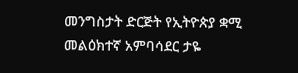መንግስታት ድርጅት የኢትዮጵያ ቋሚ መልዕክተኛ አምባሳደር ታዬ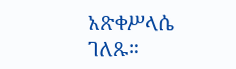አጽቀሥላሴ ገለጹ።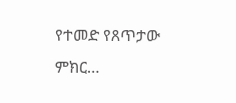የተመድ የጸጥታው ምክር…